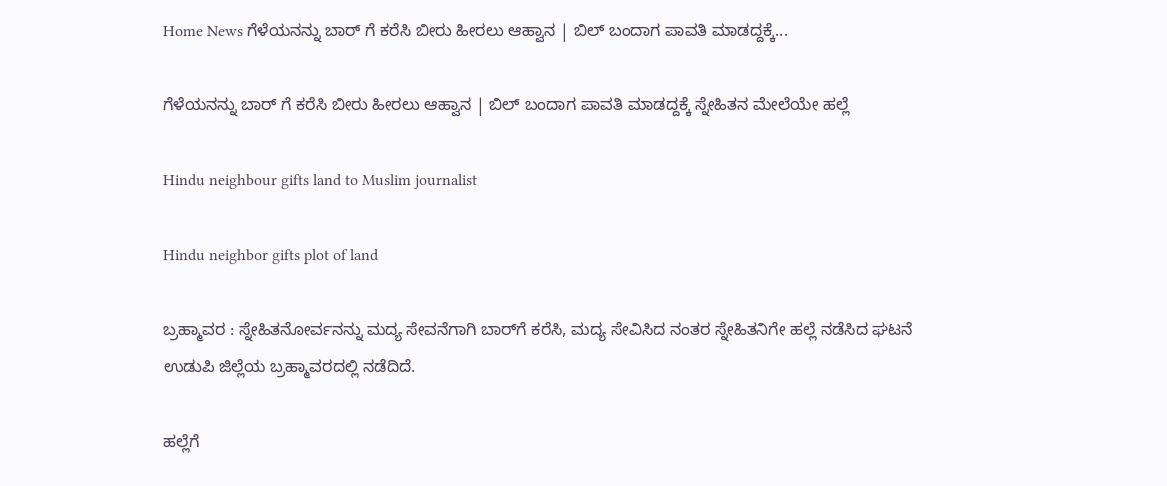Home News ಗೆಳೆಯನನ್ನು ಬಾರ್ ಗೆ ಕರೆಸಿ ಬೀರು ಹೀರಲು ಆಹ್ವಾನ | ಬಿಲ್ ಬಂದಾಗ ಪಾವತಿ ಮಾಡದ್ದಕ್ಕೆ...

ಗೆಳೆಯನನ್ನು ಬಾರ್ ಗೆ ಕರೆಸಿ ಬೀರು ಹೀರಲು ಆಹ್ವಾನ | ಬಿಲ್ ಬಂದಾಗ ಪಾವತಿ ಮಾಡದ್ದಕ್ಕೆ ಸ್ನೇಹಿತನ ಮೇಲೆಯೇ ಹಲ್ಲೆ

Hindu neighbour gifts land to Muslim journalist

Hindu neighbor gifts plot of land

ಬ್ರಹ್ಮಾವರ : ಸ್ನೇಹಿತನೋರ್ವನನ್ನು ಮದ್ಯ ಸೇವನೆಗಾಗಿ ಬಾರ್‌ಗೆ ಕರೆಸಿ, ಮದ್ಯ ಸೇವಿಸಿದ ನಂತರ ಸ್ನೇಹಿತನಿಗೇ ಹಲ್ಲೆ ನಡೆಸಿದ ಘಟನೆ ಉಡುಪಿ ಜಿಲ್ಲೆಯ ಬ್ರಹ್ಮಾವರದಲ್ಲಿ ನಡೆದಿದೆ.

ಹಲ್ಲೆಗೆ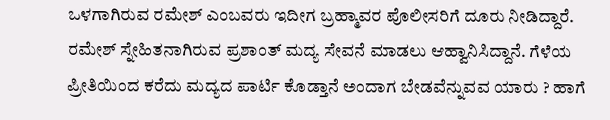ಒಳಗಾಗಿರುವ ರಮೇಶ್‌ ಎಂಬವರು ಇದೀಗ ಬ್ರಹ್ಮಾವರ ಪೊಲೀಸರಿಗೆ ದೂರು ನೀಡಿದ್ದಾರೆ. ರಮೇಶ್‌ ಸ್ನೇಹಿತನಾಗಿರುವ ಪ್ರಶಾಂತ್‌ ಮದ್ಯ ಸೇವನೆ ಮಾಡಲು ಆಹ್ವಾನಿಸಿದ್ದಾನೆ. ಗೆಳೆಯ ಪ್ರೀತಿಯಿಂದ ಕರೆದು ಮದ್ಯದ ಪಾರ್ಟಿ ಕೊಡ್ತಾನೆ ಅಂದಾಗ ಬೇಡವೆನ್ನುವವ ಯಾರು ? ಹಾಗೆ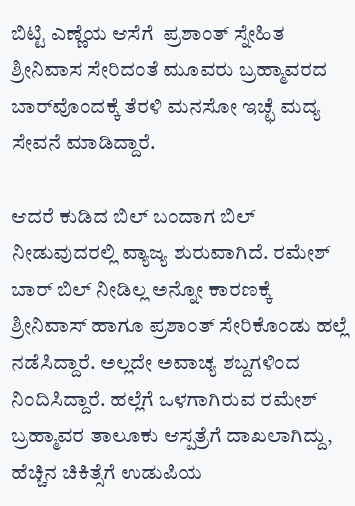ಬಿಟ್ಟಿ ಎಣ್ಣೆಯ ಆಸೆಗೆ  ಪ್ರಶಾಂತ್‌ ಸ್ನೇಹಿತ ಶ್ರೀನಿವಾಸ ಸೇರಿದಂತೆ ಮೂವರು ಬ್ರಹ್ಮಾವರದ ಬಾರ್‌ವೊಂದಕ್ಕೆ ತೆರಳಿ ಮನಸೋ ಇಚ್ಛೆ ಮದ್ಯ ಸೇವನೆ ಮಾಡಿದ್ದಾರೆ.

ಆದರೆ ಕುಡಿದ ಬಿಲ್ ಬಂದಾಗ ಬಿಲ್ ನೀಡುವುದರಲ್ಲಿ ವ್ಯಾಜ್ಯ ಶುರುವಾಗಿದೆ. ರಮೇಶ್‌ ಬಾರ್‌ ಬಿಲ್‌ ನೀಡಿಲ್ಲ ಅನ್ನೋ ಕಾರಣಕ್ಕೆ ಶ್ರೀನಿವಾಸ್‌ ಹಾಗೂ ಪ್ರಶಾಂತ್‌ ಸೇರಿಕೊಂಡು ಹಲ್ಲೆ ನಡೆಸಿದ್ದಾರೆ. ಅಲ್ಲದೇ ಅವಾಚ್ಯ ಶಬ್ದಗಳಿಂದ ನಿಂದಿಸಿದ್ದಾರೆ. ಹಲ್ಲೆಗೆ ಒಳಗಾಗಿರುವ ರಮೇಶ್‌ ಬ್ರಹ್ಮಾವರ ತಾಲೂಕು ಆಸ್ಪತ್ರೆಗೆ ದಾಖಲಾಗಿದ್ದು, ಹೆಚ್ಚಿನ ಚಿಕಿತ್ಸೆಗೆ ಉಡುಪಿಯ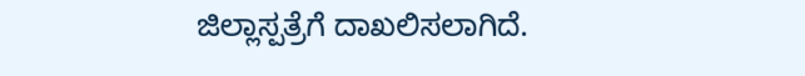ಜಿಲ್ಲಾಸ್ಪತ್ರೆಗೆ ದಾಖಲಿಸಲಾಗಿದೆ.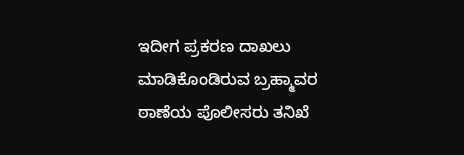ಇದೀಗ ಪ್ರಕರಣ ದಾಖಲು ಮಾಡಿಕೊಂಡಿರುವ ಬ್ರಹ್ಮಾವರ ಠಾಣೆಯ ಪೊಲೀಸರು ತನಿಖೆ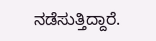ನಡೆಸುತ್ತಿದ್ದಾರೆ.